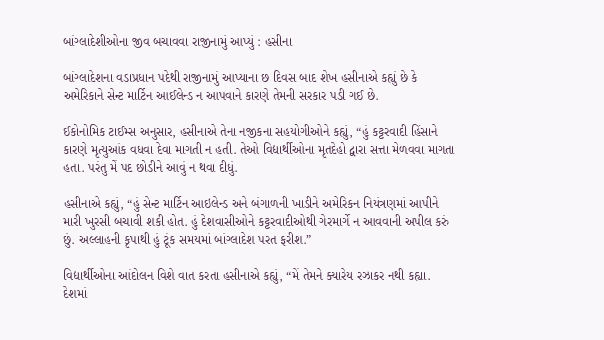બાંગ્લાદેશીઓના જીવ બચાવવા રાજીનામું આપ્યું : હસીના

બાંગ્લાદેશના વડાપ્રધાન પદેથી રાજીનામું આપ્યાના છ દિવસ બાદ શેખ હસીનાએ કહ્યું છે કે અમેરિકાને સેન્ટ માર્ટિન આઈલેન્ડ ન આપવાને કારણે તેમની સરકાર પડી ગઈ છે.

ઈકોનોમિક ટાઈમ્સ અનુસાર, હસીનાએ તેના નજીકના સહયોગીઓને કહ્યું, “હું કટ્ટરવાદી હિંસાને કારણે મૃત્યુઆંક વધવા દેવા માગતી ન હતી. તેઓ વિદ્યાર્થીઓના મૃતદેહો દ્વારા સત્તા મેળવવા માગતા હતા. પરંતુ મેં પદ છોડીને આવું ન થવા દીધું.

હસીનાએ કહ્યું, “હું સેન્ટ માર્ટિન આઇલેન્ડ અને બંગાળની ખાડીને અમેરિકન નિયંત્રણમાં આપીને મારી ખુરસી બચાવી શકી હોત. હું દેશવાસીઓને કટ્ટરવાદીઓથી ગેરમાર્ગે ન આવવાની અપીલ કરું છું. અલ્લાહની કૃપાથી હું ટૂંક સમયમાં બાંગ્લાદેશ પરત ફરીશ.”

વિદ્યાર્થીઓના આંદોલન વિશે વાત કરતા હસીનાએ કહ્યું, “મેં તેમને ક્યારેય રઝાકર નથી કહ્યા. દેશમાં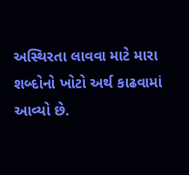અસ્થિરતા લાવવા માટે મારા શબ્દોનો ખોટો અર્થ કાઢવામાં આવ્યો છે.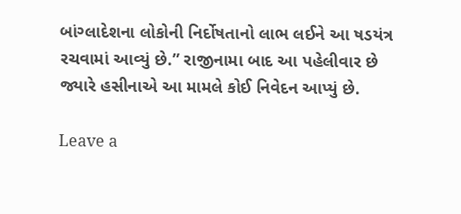બાંગ્લાદેશના લોકોની નિર્દોષતાનો લાભ લઈને આ ષડયંત્ર રચવામાં આવ્યું છે.” રાજીનામા બાદ આ પહેલીવાર છે જ્યારે હસીનાએ આ મામલે કોઈ નિવેદન આપ્યું છે.

Leave a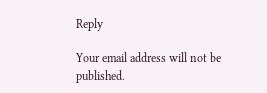Reply

Your email address will not be published.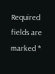Required fields are marked *